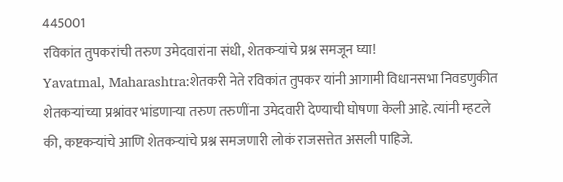445001
रविकांत तुपकरांची तरुण उमेदवारांना संधी, शेतकऱ्यांचे प्रश्न समजून घ्या!
Yavatmal, Maharashtra:शेतकरी नेते रविकांत तुपकर यांनी आगामी विधानसभा निवडणुकीत शेतकऱ्यांच्या प्रश्नांवर भांडणाऱ्या तरुण तरुणींना उमेदवारी देण्याची घोषणा केली आहे. त्यांनी म्हटले की, कष्टकऱ्यांचे आणि शेतकऱ्यांचे प्रश्न समजणारी लोकं राजसत्तेत असली पाहिजे.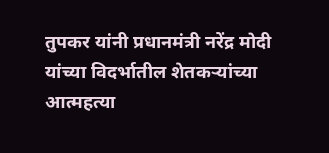तुपकर यांनी प्रधानमंत्री नरेंद्र मोदी यांच्या विदर्भातील शेतकऱ्यांच्या आत्महत्या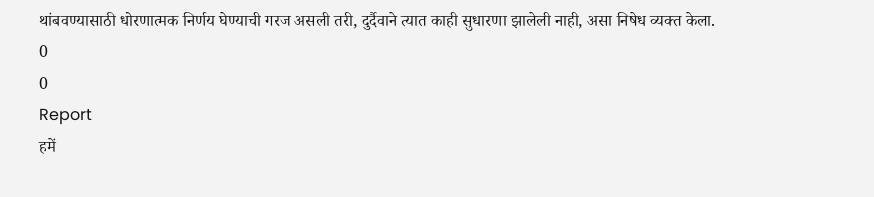थांबवण्यासाठी धोरणात्मक निर्णय घेण्याची गरज असली तरी, दुर्दैवाने त्यात काही सुधारणा झालेली नाही, असा निषेध व्यक्त केला.
0
0
Report
हमें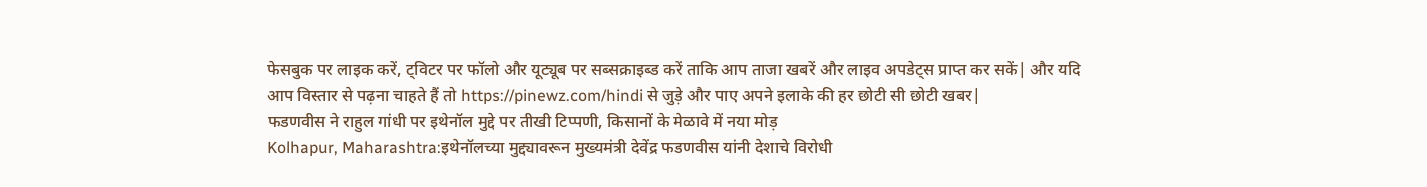फेसबुक पर लाइक करें, ट्विटर पर फॉलो और यूट्यूब पर सब्सक्राइब्ड करें ताकि आप ताजा खबरें और लाइव अपडेट्स प्राप्त कर सकें| और यदि आप विस्तार से पढ़ना चाहते हैं तो https://pinewz.com/hindi से जुड़े और पाए अपने इलाके की हर छोटी सी छोटी खबर|
फडणवीस ने राहुल गांधी पर इथेनॉल मुद्दे पर तीखी टिप्पणी, किसानों के मेळावे में नया मोड़
Kolhapur, Maharashtra:इथेनॉलच्या मुद्द्यावरून मुख्यमंत्री देवेंद्र फडणवीस यांनी देशाचे विरोधी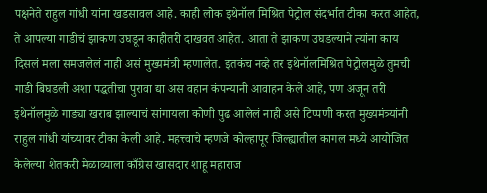पक्षनेते राहुल गांधी यांना खडसावल आहे. काही लोक इथेनॉल मिश्रित पेट्रोल संदर्भात टीका करत आहेत, ते आपल्या गाडीचं झाकण उघडून काहीतरी दाखवत आहेत. आता ते झाकण उघडल्याने त्यांना काय दिसलं मला समजलेलं नाही असं मुख्यमंत्री म्हणालेत. इतकंच नव्हे तर इथेनॉलमिश्रित पेट्रोलमुळे तुमची गाडी बिघडली अशा पद्धतीचा पुरावा द्या अस वहान कंपन्यानी आवाहन केले आहे, पण अजून तरी इथेनॉलमुळे गाड्या खराब झाल्याचं सांगायला कोणी पुढ आलेलं नाही असे टिप्पणी करत मुख्यमंत्र्यांनी राहुल गांधी यांच्यावर टीका केली आहे. महत्त्वाचे म्हणजे कोल्हापूर जिल्ह्यातील कागल मध्ये आयोजित केलेल्या शेतकरी मेळाव्याला काँग्रेस खासदार शाहू महाराज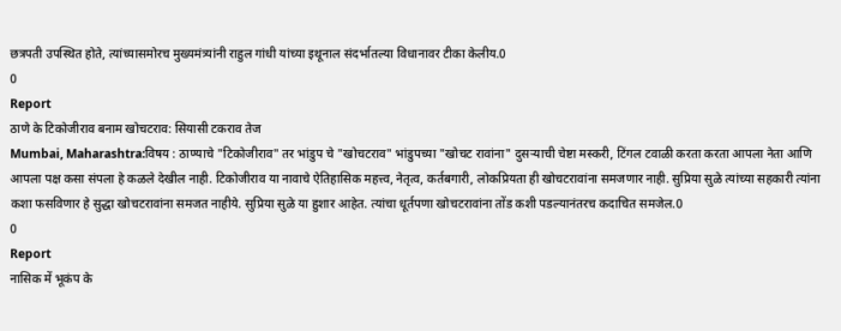छत्रपती उपस्थित होते, त्यांच्यासमोरच मुख्यमंत्र्यांनी राहुल गांधी यांच्या इथूनाल संदर्भातल्या विधानावर टीका केलीय.0
0
Report
ठाणे के टिकोजीराव बनाम खोचटराव: सियासी टकराव तेज
Mumbai, Maharashtra:विषय : ठाण्याचे "टिकोजीराव" तर भांडुप चे "खोचटराव" भांडुपच्या "खोचट रावांना" दुसऱ्याची चेष्टा मस्करी, टिंगल टवाळी करता करता आपला नेता आणि आपला पक्ष कसा संपला हे कळले देखील नाही. टिकोजीराव या नावाचे ऐतिहासिक महत्त्व, नेतृत्व, कर्तबगारी, लोकप्रियता ही खोचटरावांना समजणार नाही. सुप्रिया सुळे त्यांच्या सहकारी त्यांना कशा फसविणार हे सुद्धा खोचटरावांना समजत नाहीये. सुप्रिया सुळे या हुशार आहेत. त्यांचा धूर्तपणा खोचटरावांना तोंड कशी पडल्यानंतरच कदाचित समजेल.0
0
Report
नासिक में भूकंप के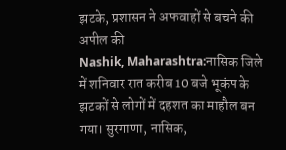झटके, प्रशासन ने अफवाहों से बचने की अपील की
Nashik, Maharashtra:नासिक जिले में शनिवार रात करीब 10 बजे भूकंप के झटकों से लोगों में दहशत का माहौल बन गया। सुरगाणा, नासिक,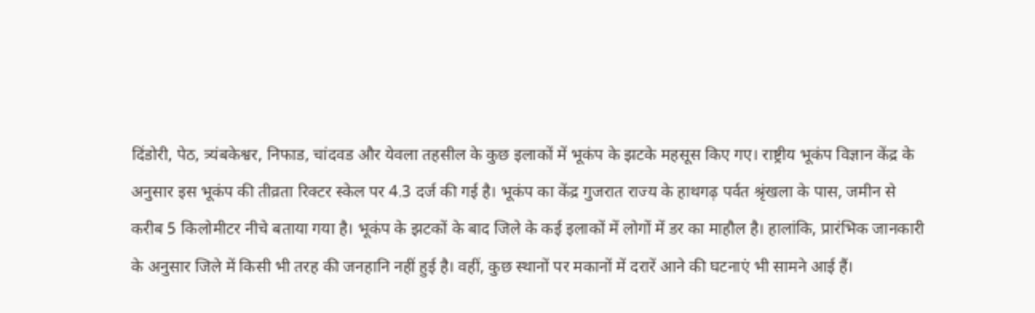दिंडोरी, पेठ, त्र्यंबकेश्वर, निफाड, चांदवड और येवला तहसील के कुछ इलाकों में भूकंप के झटके महसूस किए गए। राष्ट्रीय भूकंप विज्ञान केंद्र के अनुसार इस भूकंप की तीव्रता रिक्टर स्केल पर 4.3 दर्ज की गई है। भूकंप का केंद्र गुजरात राज्य के हाथगढ़ पर्वत श्रृंखला के पास, जमीन से करीब 5 किलोमीटर नीचे बताया गया है। भूकंप के झटकों के बाद जिले के कई इलाकों में लोगों में डर का माहौल है। हालांकि, प्रारंभिक जानकारी के अनुसार जिले में किसी भी तरह की जनहानि नहीं हुई है। वहीं, कुछ स्थानों पर मकानों में दरारें आने की घटनाएं भी सामने आई हैं।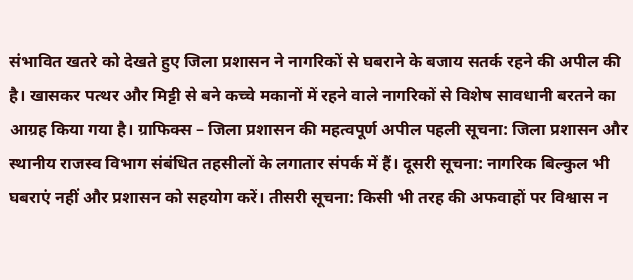संभावित खतरे को देखते हुए जिला प्रशासन ने नागरिकों से घबराने के बजाय सतर्क रहने की अपील की है। खासकर पत्थर और मिट्टी से बने कच्चे मकानों में रहने वाले नागरिकों से विशेष सावधानी बरतने का आग्रह किया गया है। ग्राफिक्स – जिला प्रशासन की महत्वपूर्ण अपील पहली सूचना: जिला प्रशासन और स्थानीय राजस्व विभाग संबंधित तहसीलों के लगातार संपर्क में हैं। दूसरी सूचना: नागरिक बिल्कुल भी घबराएं नहीं और प्रशासन को सहयोग करें। तीसरी सूचना: किसी भी तरह की अफवाहों पर विश्वास न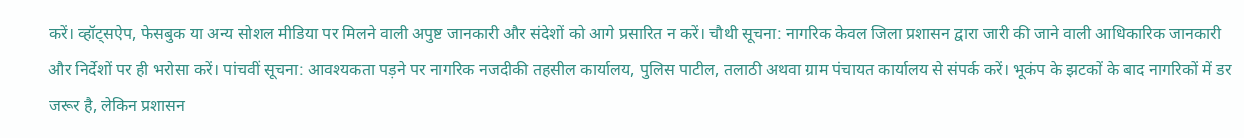करें। व्हॉट्सऐप, फेसबुक या अन्य सोशल मीडिया पर मिलने वाली अपुष्ट जानकारी और संदेशों को आगे प्रसारित न करें। चौथी सूचना: नागरिक केवल जिला प्रशासन द्वारा जारी की जाने वाली आधिकारिक जानकारी और निर्देशों पर ही भरोसा करें। पांचवीं सूचना: आवश्यकता पड़ने पर नागरिक नजदीकी तहसील कार्यालय, पुलिस पाटील, तलाठी अथवा ग्राम पंचायत कार्यालय से संपर्क करें। भूकंप के झटकों के बाद नागरिकों में डर जरूर है, लेकिन प्रशासन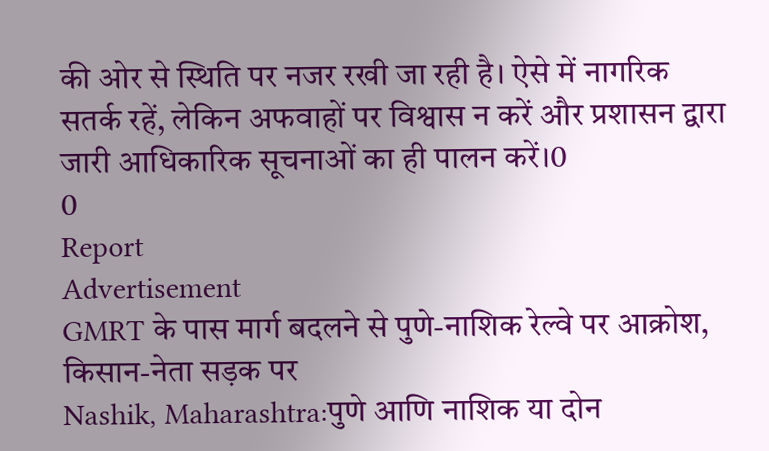की ओर से स्थिति पर नजर रखी जा रही है। ऐसे में नागरिक सतर्क रहें, लेकिन अफवाहों पर विश्वास न करें और प्रशासन द्वारा जारी आधिकारिक सूचनाओं का ही पालन करें।0
0
Report
Advertisement
GMRT के पास मार्ग बदलने से पुणे-नाशिक रेल्वे पर आक्रोश, किसान-नेता सड़क पर
Nashik, Maharashtra:पुणे आणि नाशिक या दोन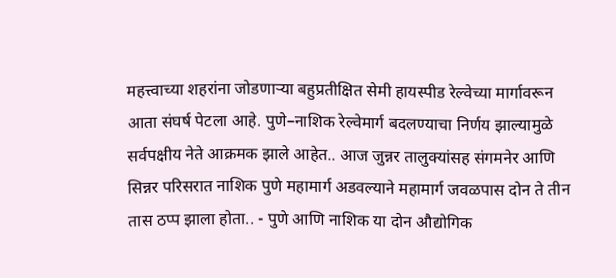महत्त्वाच्या शहरांना जोडणाऱ्या बहुप्रतीक्षित सेमी हायस्पीड रेल्वेच्या मार्गावरून आता संघर्ष पेटला आहे. पुणे–नाशिक रेल्वेमार्ग बदलण्याचा निर्णय झाल्यामुळे सर्वपक्षीय नेते आक्रमक झाले आहेत.. आज जुन्नर तालुक्यांसह संगमनेर आणि सिन्नर परिसरात नाशिक पुणे महामार्ग अडवल्याने महामार्ग जवळपास दोन ते तीन तास ठप्प झाला होता.. - पुणे आणि नाशिक या दोन औद्योगिक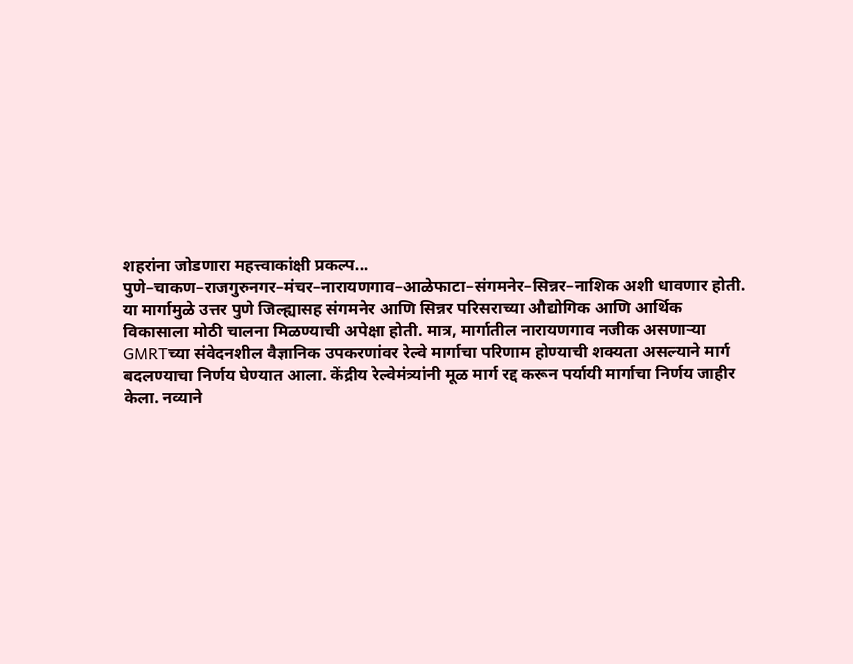शहरांना जोडणारा महत्त्वाकांक्षी प्रकल्प... पुणे–चाकण–राजगुरुनगर–मंचर–नारायणगाव–आळेफाटा–संगमनेर–सिन्नर–नाशिक अशी धावणार होती. या मार्गामुळे उत्तर पुणे जिल्ह्यासह संगमनेर आणि सिन्नर परिसराच्या औद्योगिक आणि आर्थिक विकासाला मोठी चालना मिळण्याची अपेक्षा होती. मात्र, मार्गातील नारायणगाव नजीक असणाऱ्या GMRTच्या संवेदनशील वैज्ञानिक उपकरणांवर रेल्वे मार्गाचा परिणाम होण्याची शक्यता असल्याने मार्ग बदलण्याचा निर्णय घेण्यात आला. केंद्रीय रेल्वेमंत्र्यांनी मूळ मार्ग रद्द करून पर्यायी मार्गाचा निर्णय जाहीर केला. नव्याने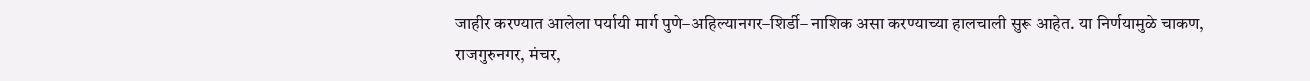जाहीर करण्यात आलेला पर्यायी मार्ग पुणे–अहिल्यानगर–शिर्डी– नाशिक असा करण्याच्या हालचाली सुरू आहेत. या निर्णयामुळे चाकण, राजगुरुनगर, मंचर,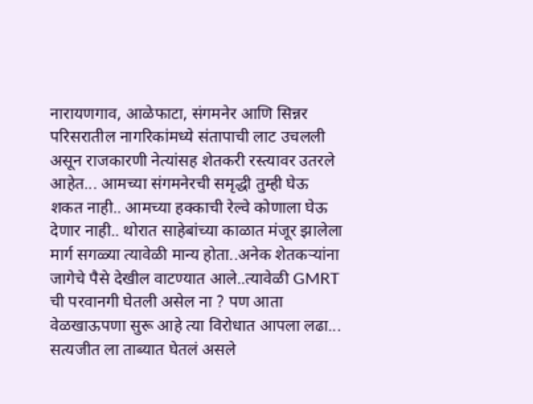नारायणगाव, आळेफाटा, संगमनेर आणि सिन्नर परिसरातील नागरिकांमध्ये संतापाची लाट उचलली असून राजकारणी नेत्यांसह शेतकरी रस्त्यावर उतरले आहेत... आमच्या संगमनेरची समृद्धी तुम्ही घेऊ शकत नाही.. आमच्या हक्काची रेल्वे कोणाला घेऊ देणार नाही.. थोरात साहेबांच्या काळात मंजूर झालेला मार्ग सगळ्या त्यावेळी मान्य होता..अनेक शेतकऱ्यांना जागेचे पैसे देखील वाटण्यात आले..त्यावेळी GMRT ची परवानगी घेतली असेल ना ? पण आता वेळखाऊपणा सुरू आहे त्या विरोधात आपला लढा... सत्यजीत ला ताब्यात घेतलं असले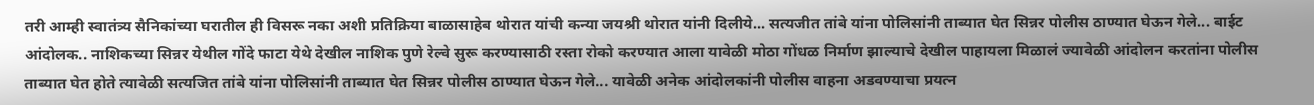तरी आम्ही स्वातंत्र्य सैनिकांच्या घरातील ही विसरू नका अशी प्रतिक्रिया बाळासाहेब थोरात यांची कन्या जयश्री थोरात यांनी दिलीये... सत्यजीत तांबे यांना पोलिसांनी ताब्यात घेत सिन्नर पोलीस ठाण्यात घेऊन गेले... बाईट आंदोलक.. नाशिकच्या सिन्नर येथील गोंदे फाटा येथे देखील नाशिक पुणे रेल्वे सुरू करण्यासाठी रस्ता रोको करण्यात आला यावेळी मोठा गोंधळ निर्माण झाल्याचे देखील पाहायला मिळालं ज्यावेळी आंदोलन करतांना पोलीस ताब्यात घेत होते त्यावेळी सत्यजित तांबे यांना पोलिसांनी ताब्यात घेत सिन्नर पोलीस ठाण्यात घेऊन गेले... यावेळी अनेक आंदोलकांनी पोलीस वाहना अडवण्याचा प्रयत्न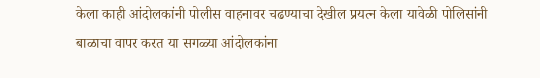केला काही आंदोलकांनी पोलीस वाहनावर चढण्याचा देखील प्रयत्न केला यावेळी पोलिसांनी बाळाचा वापर करत या सगळ्या आंदोलकांना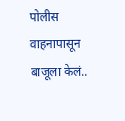पोलीस वाहनापासून बाजूला केलं..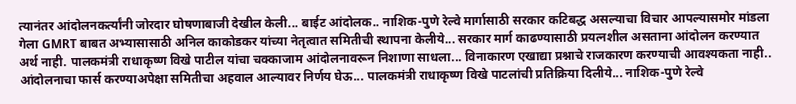त्यानंतर आंदोलनकर्त्यांनी जोरदार घोषणाबाजी देखील केली... बाईट आंदोलक.. नाशिक-पुणे रेल्वे मार्गासाठी सरकार कटिबद्ध असल्याचा विचार आपल्यासमोर मांडला गेला GMRT बाबत अभ्यासासाठी अनिल काकोडकर यांच्या नेतृत्वात समितीची स्थापना केलीये... सरकार मार्ग काढण्यासाठी प्रयत्नशील असताना आंदोलन करण्यात अर्थ नाही. पालकमंत्री राधाकृष्ण विखे पाटील यांचा चक्काजाम आंदोलनावरून निशाणा साधला... विनाकारण एखाद्या प्रश्नाचे राजकारण करण्याची आवश्यकता नाही.. आंदोलनाचा फार्स करण्याअपेक्षा समितीचा अहवाल आल्यावर निर्णय घेऊ... पालकमंत्री राधाकृष्ण विखे पाटलांची प्रतिक्रिया दिलीये... नाशिक-पुणे रेल्वे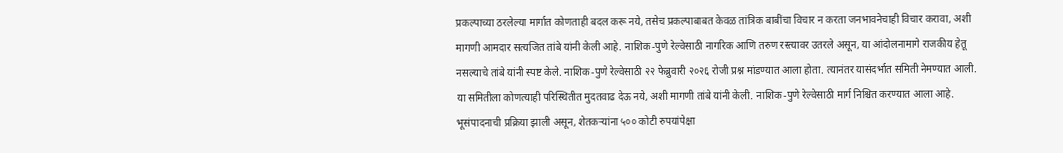प्रकल्पाच्या ठरलेल्या मार्गात कोणताही बदल करू नये, तसेच प्रकल्पाबाबत केवळ तांत्रिक बाबींचा विचार न करता जनभावनेचाही विचार करावा, अशी मागणी आमदार सत्यजित तांबे यांनी केली आहे. नाशिक-पुणे रेल्वेसाठी नागरिक आणि तरुण रस्त्यावर उतरले असून, या आंदोलनामागे राजकीय हेतू नसल्याचे तांबे यांनी स्पष्ट केले. नाशिक-पुणे रेल्वेसाठी २२ फेब्रुवारी २०२६ रोजी प्रश्न मांडण्यात आला होता. त्यानंतर यासंदर्भात समिती नेमण्यात आली. या समितीला कोणत्याही परिस्थितीत मुदतवाढ देऊ नये, अशी मागणी तांबे यांनी केली. नाशिक-पुणे रेल्वेसाठी मार्ग निश्चित करण्यात आला आहे. भूसंपादनाची प्रक्रिया झाली असून, शेतकऱ्यांना ५०० कोटी रुपयांपेक्षा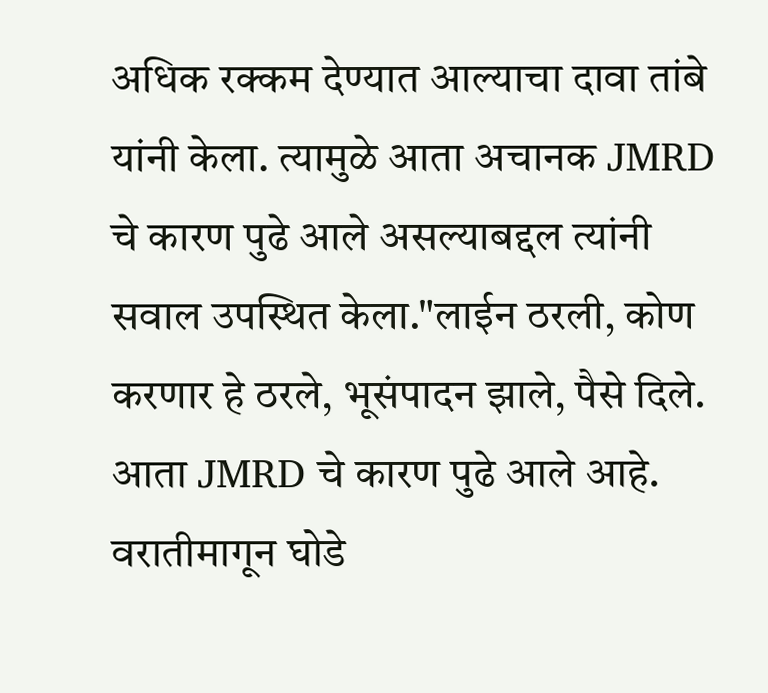अधिक रक्कम देण्यात आल्याचा दावा तांबे यांनी केला. त्यामुळे आता अचानक JMRD चे कारण पुढे आले असल्याबद्दल त्यांनी सवाल उपस्थित केला."लाईन ठरली, कोण करणार हे ठरले, भूसंपादन झाले, पैसे दिले. आता JMRD चे कारण पुढे आले आहे. वरातीमागून घोडे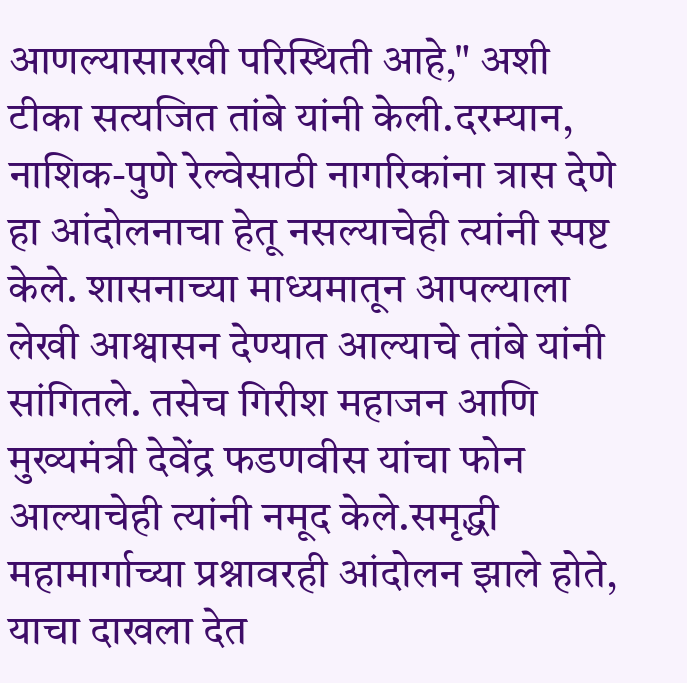आणल्यासारखी परिस्थिती आहे," अशी टीका सत्यजित तांबे यांनी केली.दरम्यान, नाशिक-पुणे रेल्वेसाठी नागरिकांना त्रास देणे हा आंदोलनाचा हेतू नसल्याचेही त्यांनी स्पष्ट केले. शासनाच्या माध्यमातून आपल्याला लेखी आश्वासन देण्यात आल्याचे तांबे यांनी सांगितले. तसेच गिरीश महाजन आणि मुख्यमंत्री देवेंद्र फडणवीस यांचा फोन आल्याचेही त्यांनी नमूद केले.समृद्धी महामार्गाच्या प्रश्नावरही आंदोलन झाले होते, याचा दाखला देत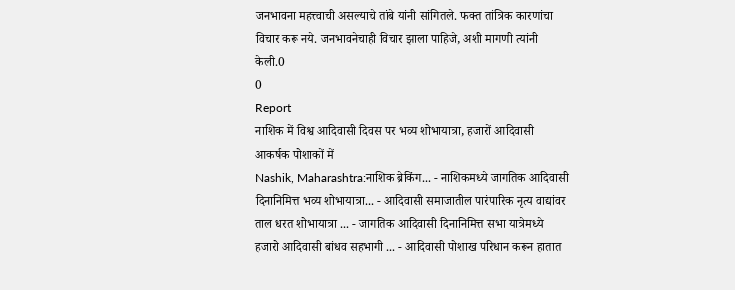जनभावना महत्त्वाची असल्याचे तांबे यांनी सांगितले. फक्त तांत्रिक कारणांचा विचार करू नये. जनभावनेचाही विचार झाला पाहिजे, अशी मागणी त्यांनी केली.0
0
Report
नाशिक में विश्व आदिवासी दिवस पर भव्य शोभायात्रा, हजारों आदिवासी आकर्षक पोशाकों में
Nashik, Maharashtra:नाशिक ब्रेकिंग... - नाशिकमध्ये जागतिक आदिवासी दिनानिमित्त भव्य शोभायात्रा... - आदिवासी समाजातील पारंपारिक नृत्य वाद्यांवर ताल धरत शोभायात्रा ... - जागतिक आदिवासी दिनानिमित्त सभा यात्रेमध्ये हजारो आदिवासी बांधव सहभागी ... - आदिवासी पोशाख परिधान करून हातात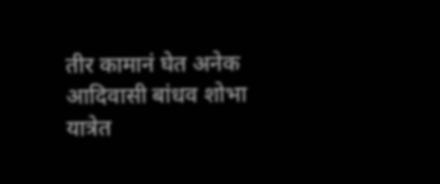तीर कामानं घेत अनेक आदिवासी बांधव शोभा यात्रेत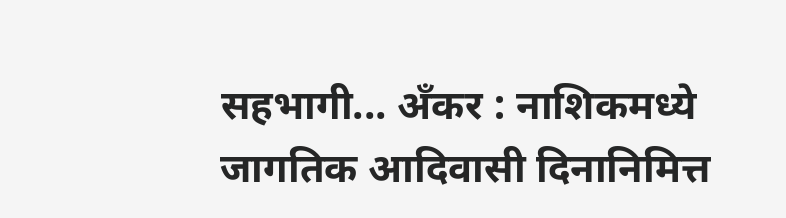सहभागी... अँकर : नाशिकमध्ये जागतिक आदिवासी दिनानिमित्त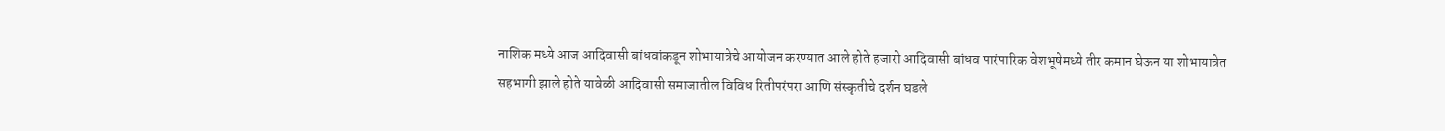नाशिक मध्ये आज आदिवासी बांधवांकडून शोभायात्रेचे आयोजन करण्यात आले होते हजारो आदिवासी बांधव पारंपारिक वेशभूषेमध्ये तीर कमान घेऊन या शोभायात्रेत सहभागी झाले होते यावेळी आदिवासी समाजातील विविध रितीपरंपरा आणि संस्कृतीचे दर्शन घडले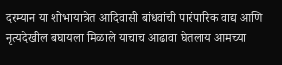दरम्यान या शोभायात्रेत आदिवासी बांधवांची पारंपारिक वाद्य आणि नृत्यदेखील बघायला मिळाले याचाच आढावा घेतलाय आमच्या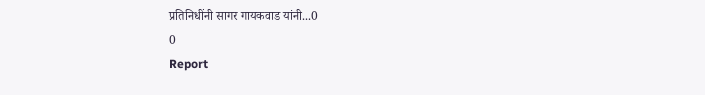प्रतिनिधींनी सागर गायकवाड यांनी...0
0
Report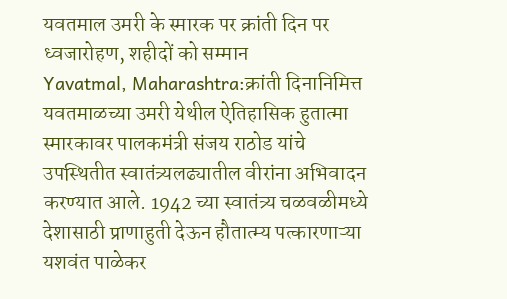यवतमाल उमरी के स्मारक पर क्रांती दिन पर ध्वजारोहण, शहीदों को सम्मान
Yavatmal, Maharashtra:क्रांती दिनानिमित्त यवतमाळच्या उमरी येथील ऐतिहासिक हुतात्मा स्मारकावर पालकमंत्री संजय राठोड यांचे उपस्थितीत स्वातंत्र्यलढ्यातील वीरांना अभिवादन करण्यात आले. 1942 च्या स्वातंत्र्य चळवळीमध्ये देशासाठी प्राणाहुती देऊन हौतात्म्य पत्कारणाऱ्या यशवंत पाळेकर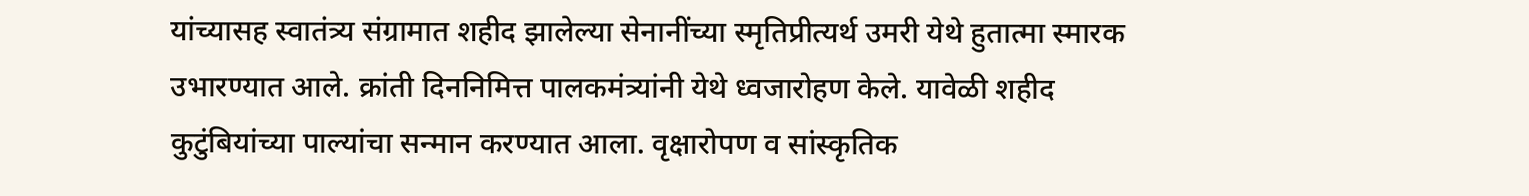यांच्यासह स्वातंत्र्य संग्रामात शहीद झालेल्या सेनानींच्या स्मृतिप्रीत्यर्थ उमरी येथे हुतात्मा स्मारक उभारण्यात आले. क्रांती दिननिमित्त पालकमंत्र्यांनी येथे ध्वजारोहण केले. यावेळी शहीद कुटुंबियांच्या पाल्यांचा सन्मान करण्यात आला. वृक्षारोपण व सांस्कृतिक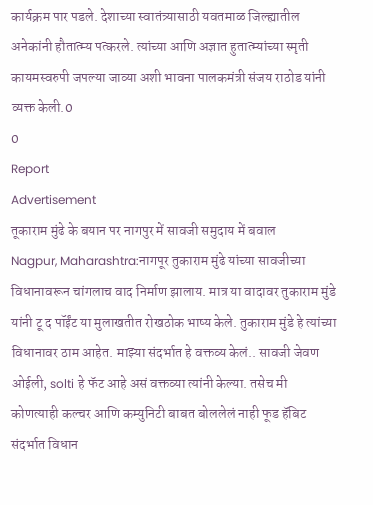कार्यक्रम पार पडले. देशाच्या स्वातंत्र्यासाठी यवतमाळ जिल्ह्यातील अनेकांनी हौतात्म्य पत्करले. त्यांच्या आणि अज्ञात हुतात्म्यांच्या स्मृती कायमस्वरुपी जपल्या जाव्या अशी भावना पालकमंत्री संजय राठोड यांनी व्यक्त केली.0
0
Report
Advertisement
तूकाराम मुंढे के बयान पर नागपुर में सावजी समुदाय में बवाल
Nagpur, Maharashtra:नागपूर तुकाराम मुंढे यांच्या सावजीच्या विधानावरून चांगलाच वाद निर्माण झालाय. मात्र या वादावर तुकाराम मुंडे यांनी टू द पॉईंट या मुलाखतीत रोखठोक भाष्य केले. तुकाराम मुंडे हे त्यांच्या विधानावर ठाम आहेत. माझ्या संदर्भात हे वक्तव्य केलं.. सावजी जेवण ओईली, solti हे फॅट आहे असं वक्तव्या त्यांनी केल्या. तसेच मी कोणत्याही कल्चर आणि कम्युनिटी बाबत बोललेलं नाही फूड हॅबिट संदर्भात विधान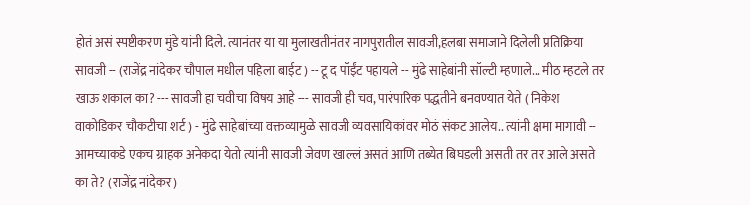होतं असं स्पष्टीकरण मुंडे यांनी दिले. त्यानंतर या या मुलाखतीनंतर नागपुरातील सावजी,हलबा समाजाने दिलेली प्रतिक्रिया सावजी -- (राजेंद्र नांदेकर चौपाल मधील पहिला बाईट ) -- टू द पॉईंट पहायले -- मुंढे साहेबांनी सॉल्टी म्हणाले... मीठ म्हटले तर खाऊ शकाल का? --- सावजी हा चवीचा विषय आहे --- सावजी ही चव, पारंपारिक पद्धतीने बनवण्यात येते ( निकेश वाकोडिकर चौकटीचा शर्ट ) - मुंढे साहेबांच्या वक्तव्यामुळे सावजी व्यवसायिकांवर मोठं संकट आलेय.. त्यांनी क्षमा मागावी -- आमच्याकडे एकच ग्राहक अनेकदा येतो त्यांनी सावजी जेवण खाल्लं असतं आणि तब्येत बिघडली असती तर तर आले असते का ते? (राजेंद्र नांदेकर)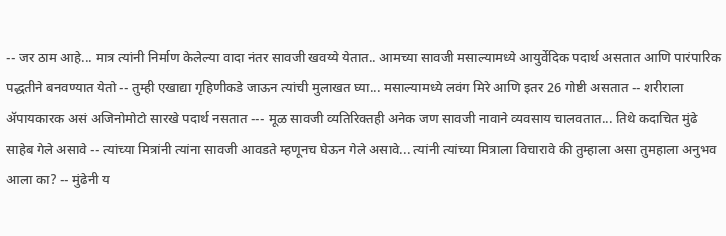-- जर ठाम आहे... मात्र त्यांनी निर्माण केलेल्या वादा नंतर सावजी खवय्ये येतात.. आमच्या सावजी मसाल्यामध्ये आयुर्वेदिक पदार्थ असतात आणि पारंपारिक पद्धतीने बनवण्यात येतो -- तुम्ही एखाद्या गृहिणीकडे जाऊन त्यांची मुलाखत घ्या... मसाल्यामध्ये लवंग मिरे आणि इतर 26 गोष्टी असतात -- शरीराला ॲपायकारक असं अजिनोमोटो सारखे पदार्थ नसतात --- मूळ सावजी व्यतिरिक्तही अनेक जण सावजी नावाने व्यवसाय चालवतात... तिथे कदाचित मुंढे साहेब गेले असावे -- त्यांच्या मित्रांनी त्यांना सावजी आवडते म्हणूनच घेऊन गेले असावे... त्यांनी त्यांच्या मित्राला विचारावे की तुम्हाला असा तुमहाला अनुभव आला का? -- मुंढेनी य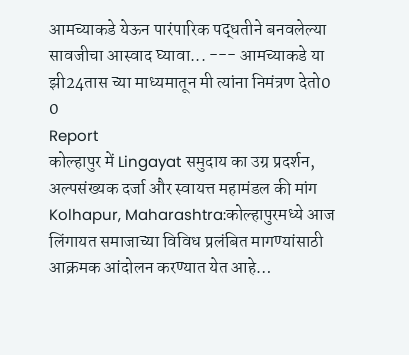आमच्याकडे येऊन पारंपारिक पद्धतीने बनवलेल्या सावजीचा आस्वाद घ्यावा... --- आमच्याकडे या झी24तास च्या माध्यमातून मी त्यांना निमंत्रण देतो0
0
Report
कोल्हापुर में Lingayat समुदाय का उग्र प्रदर्शन, अल्पसंख्यक दर्जा और स्वायत्त महामंडल की मांग
Kolhapur, Maharashtra:कोल्हापुरमध्ये आज लिंगायत समाजाच्या विविध प्रलंबित मागण्यांसाठी आक्रमक आंदोलन करण्यात येत आहे…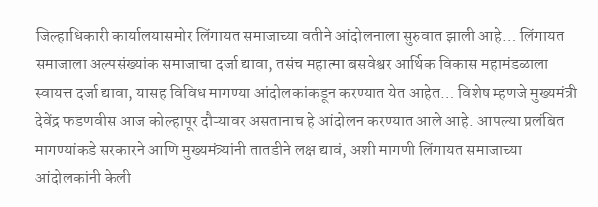जिल्हाधिकारी कार्यालयासमोर लिंगायत समाजाच्या वतीने आंदोलनाला सुरुवात झाली आहे… लिंगायत समाजाला अल्पसंख्यांक समाजाचा दर्जा द्यावा, तसंच महात्मा बसवेश्वर आर्थिक विकास महामंडळाला स्वायत्त दर्जा द्यावा, यासह विविध मागण्या आंदोलकांकडून करण्यात येत आहेत… विशेष म्हणजे मुख्यमंत्री देवेंद्र फडणवीस आज कोल्हापूर दौऱ्यावर असतानाच हे आंदोलन करण्यात आले आहे. आपल्या प्रलंबित मागण्यांकडे सरकारने आणि मुख्यमंत्र्यांनी तातडीने लक्ष द्यावं, अशी मागणी लिंगायत समाजाच्या आंदोलकांनी केली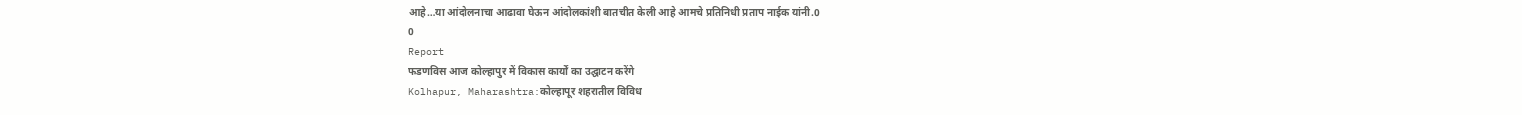आहे…या आंदोलनाचा आढावा घेऊन आंदोलकांशी बातचीत केली आहे आमचे प्रतिनिधी प्रताप नाईक यांनी.0
0
Report
फडणविस आज कोल्हापुर में विकास कार्यों का उद्घाटन करेंगे
Kolhapur, Maharashtra:कोल्हापूर शहरातील विविध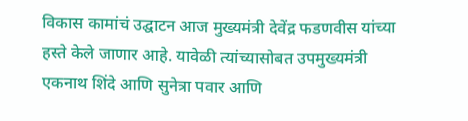विकास कामांचं उद्घाटन आज मुख्यमंत्री देवेंद्र फडणवीस यांच्या हस्ते केले जाणार आहे. यावेळी त्यांच्यासोबत उपमुख्यमंत्री एकनाथ शिंदे आणि सुनेत्रा पवार आणि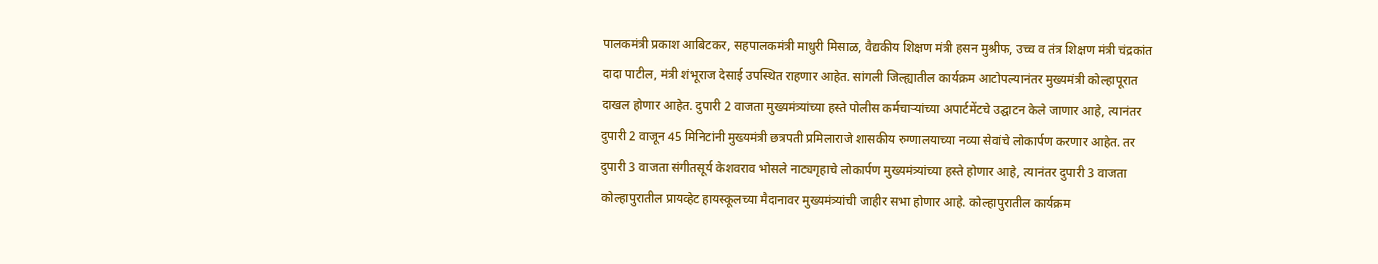पालकमंत्री प्रकाश आबिटकर, सहपालकमंत्री माधुरी मिसाळ, वैद्यकीय शिक्षण मंत्री हसन मुश्रीफ, उच्च व तंत्र शिक्षण मंत्री चंद्रकांत दादा पाटील, मंत्री शंभूराज देसाई उपस्थित राहणार आहेत. सांगली जिल्ह्यातील कार्यक्रम आटोपल्यानंतर मुख्यमंत्री कोल्हापूरात दाखल होणार आहेत. दुपारी 2 वाजता मुख्यमंत्र्यांच्या हस्ते पोलीस कर्मचाऱ्यांच्या अपार्टमेंटचे उद्घाटन केले जाणार आहे, त्यानंतर दुपारी 2 वाजून 45 मिनिटांनी मुख्यमंत्री छत्रपती प्रमिलाराजे शासकीय रुग्णालयाच्या नव्या सेवांचे लोकार्पण करणार आहेत. तर दुपारी 3 वाजता संगीतसूर्य केशवराव भोसले नाट्यगृहाचे लोकार्पण मुख्यमंत्र्यांच्या हस्ते होणार आहे, त्यानंतर दुपारी 3 वाजता कोल्हापुरातील प्रायव्हेट हायस्कूलच्या मैदानावर मुख्यमंत्र्यांची जाहीर सभा होणार आहे. कोल्हापुरातील कार्यक्रम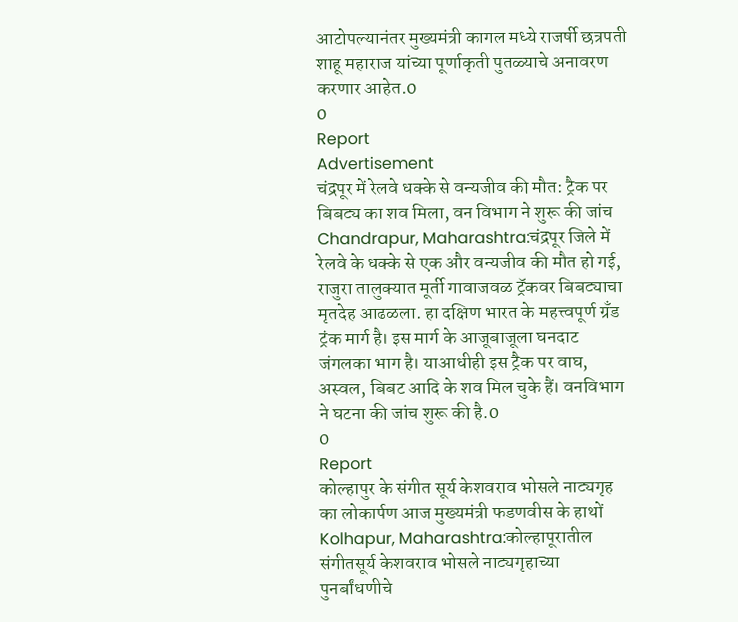आटोपल्यानंतर मुख्यमंत्री कागल मध्ये राजर्षी छत्रपती शाहू महाराज यांच्या पूर्णाकृती पुतळ्याचे अनावरण करणार आहेत.0
0
Report
Advertisement
चंद्रपूर में रेलवे धक्के से वन्यजीव की मौत: ट्रैक पर बिबट्य का शव मिला, वन विभाग ने शुरू की जांच
Chandrapur, Maharashtra:चंद्रपूर जिले में रेलवे के धक्के से एक और वन्यजीव की मौत हो गई, राजुरा तालुक्यात मूर्ती गावाजवळ ट्रॅकवर बिबट्याचा मृतदेह आढळला. हा दक्षिण भारत के महत्त्वपूर्ण ग्रँड ट्रंक मार्ग है। इस मार्ग के आजूबाजूला घनदाट जंगलका भाग है। याआधीही इस ट्रैक पर वाघ, अस्वल, बिबट आदि के शव मिल चुके हैं। वनविभाग ने घटना की जांच शुरू की है.0
0
Report
कोल्हापुर के संगीत सूर्य केशवराव भोसले नाट्यगृह का लोकार्पण आज मुख्यमंत्री फडणवीस के हाथों
Kolhapur, Maharashtra:कोल्हापूरातील संगीतसूर्य केशवराव भोसले नाट्यगृहाच्या पुनर्बांधणीचे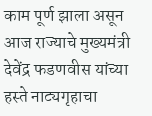काम पूर्ण झाला असून आज राज्याचे मुख्यमंत्री देवेंद्र फडणवीस यांच्या हस्ते नाट्यगृहाचा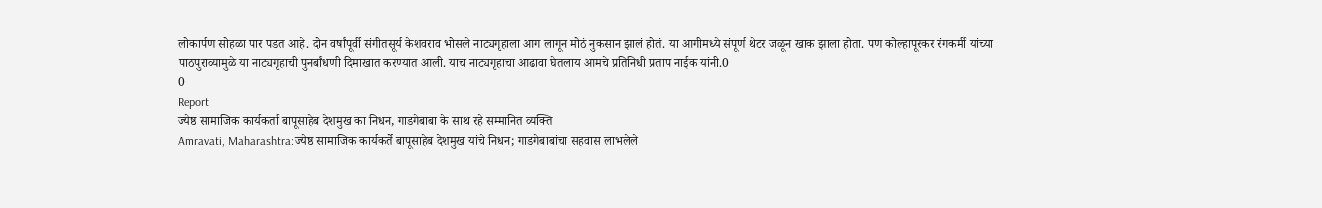लोकार्पण सोहळा पार पडत आहे. दोन वर्षांपूर्वी संगीतसूर्य केशवराव भोसले नाट्यगृहाला आग लागून मोठं नुकसान झालं होतं. या आगीमध्ये संपूर्ण थेटर जळून खाक झाला होता. पण कोल्हापूरकर रंगकर्मी यांच्या पाठपुराव्यामुळे या नाट्यगृहाची पुनर्बांधणी दिमाखात करण्यात आली. याच नाट्यगृहाचा आढावा घेतलाय आमचे प्रतिनिधी प्रताप नाईक यांनी.0
0
Report
ज्येष्ठ सामाजिक कार्यकर्ता बापूसाहेब देशमुख का निधन, गाडगेबाबा के साथ रहे सम्मानित व्यक्ति
Amravati, Maharashtra:ज्येष्ठ सामाजिक कार्यकर्ते बापूसाहेब देशमुख यांचे निधन; गाडगेबाबांचा सहवास लाभलेले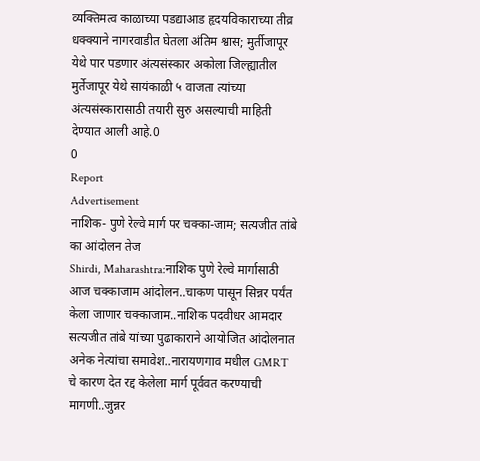व्यक्तिमत्व काळाच्या पडद्याआड हृदयविकाराच्या तीव्र धक्क्याने नागरवाडीत घेतला अंतिम श्वास; मुर्तीजापूर येथे पार पडणार अंत्यसंस्कार अकोला जिल्ह्यातील मुर्तेजापूर येथे सायंकाळी ५ वाजता त्यांच्या अंत्यसंस्कारासाठी तयारी सुरु असल्याची माहिती देण्यात आली आहे.0
0
Report
Advertisement
नाशिक- पुणे रेल्वे मार्ग पर चक्का-जाम; सत्यजीत तांबे का आंदोलन तेज
Shirdi, Maharashtra:नाशिक पुणे रेल्वे मार्गासाठी आज चक्काजाम आंदोलन..चाकण पासून सिन्नर पर्यंत केला जाणार चक्काजाम..नाशिक पदवीधर आमदार सत्यजीत तांबे यांच्या पुढाकाराने आयोजित आंदोलनात अनेक नेत्यांचा समावेश..नारायणगाव मधील GMRT चे कारण देत रद्द केलेला मार्ग पूर्ववत करण्याची मागणी..जुन्नर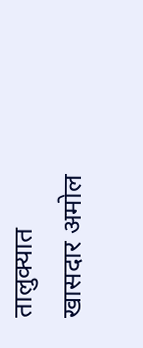तालुक्यात खासदार अमोल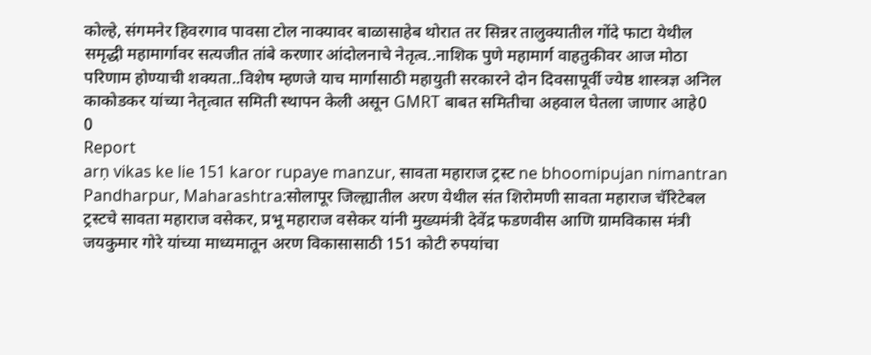कोल्हे, संगमनेर हिवरगाव पावसा टोल नाक्यावर बाळासाहेब थोरात तर सिन्नर तालुक्यातील गोंदे फाटा येथील समृद्धी महामार्गावर सत्यजीत तांबे करणार आंदोलनाचे नेतृत्व..नाशिक पुणे महामार्ग वाहतुकीवर आज मोठा परिणाम होण्याची शक्यता..विशेष म्हणजे याच मार्गासाठी महायुती सरकारने दोन दिवसापूर्वी ज्येष्ठ शास्त्रज्ञ अनिल काकोडकर यांच्या नेतृत्वात समिती स्थापन केली असून GMRT बाबत समितीचा अहवाल घेतला जाणार आहे0
0
Report
arṇ vikas ke lie 151 karor rupaye manzur, सावता महाराज ट्रस्ट ne bhoomipujan nimantran
Pandharpur, Maharashtra:सोलापूर जिल्ह्यातील अरण येथील संत शिरोमणी सावता महाराज चॅरिटेबल ट्रस्टचे सावता महाराज वसेकर, प्रभू महाराज वसेकर यांनी मुख्यमंत्री देवेंद्र फडणवीस आणि ग्रामविकास मंत्री जयकुमार गोरे यांच्या माध्यमातून अरण विकासासाठी 151 कोटी रुपयांचा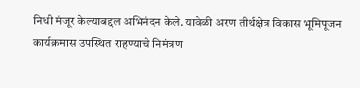निधी मंजूर केल्याबद्दल अभिनंदन केले. यावेळी अरण तीर्थक्षेत्र विकास भूमिपूजन कार्यक्रमास उपस्थित राहण्याचे निमंत्रण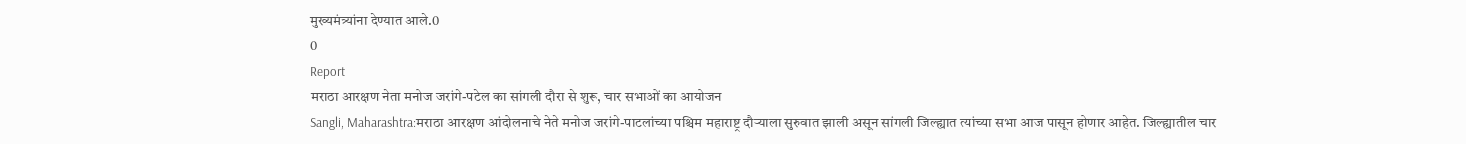मुख्यमंत्र्यांना देण्यात आले.0
0
Report
मराठा आरक्षण नेता मनोज जरांगे-पटेल का सांगली दौरा से शुरू, चार सभाओं का आयोजन
Sangli, Maharashtra:मराठा आरक्षण आंदोलनाचे नेते मनोज जरांगे-पाटलांच्या पश्चिम महाराष्ट्र दौऱ्याला सुरुवात झाली असून सांगली जिल्ह्यात त्यांच्या सभा आज पासून होणार आहेत. जिल्ह्यातील चार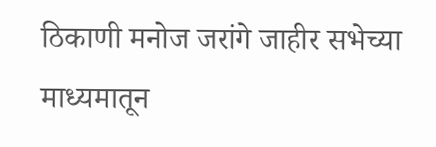ठिकाणी मनोज जरांगे जाहीर सभेच्या माध्यमातून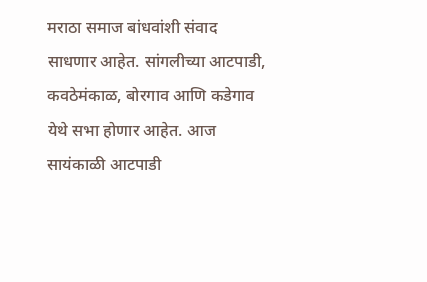मराठा समाज बांधवांशी संवाद साधणार आहेत. सांगलीच्या आटपाडी, कवठेमंकाळ, बोरगाव आणि कडेगाव येथे सभा होणार आहेत. आज सायंकाळी आटपाडी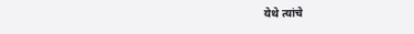येथे त्यांचे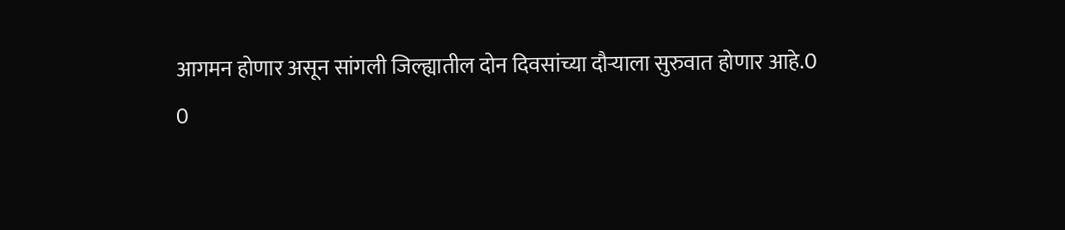आगमन होणार असून सांगली जिल्ह्यातील दोन दिवसांच्या दौऱ्याला सुरुवात होणार आहे.0
0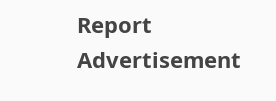Report
Advertisement